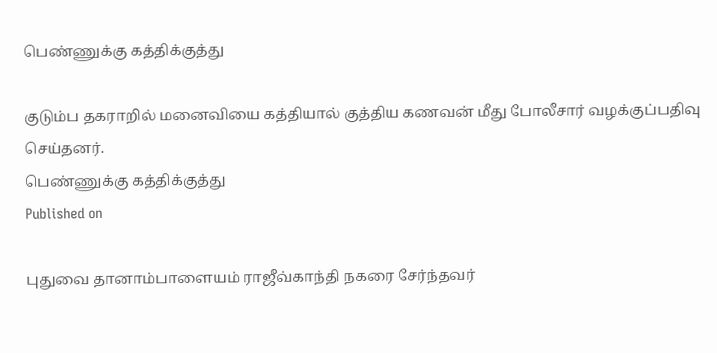பெண்ணுக்கு கத்திக்குத்து

குடும்ப தகராறில் மனைவியை கத்தியால் குத்திய கணவன் மீது போலீசார் வழக்குப்பதிவு செய்தனர்.
பெண்ணுக்கு கத்திக்குத்து
Published on

புதுவை தானாம்பாளையம் ராஜீவ்காந்தி நகரை சேர்ந்தவர்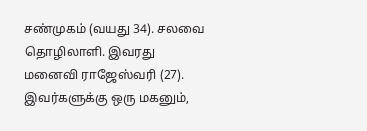சண்முகம் (வயது 34). சலவை தொழிலாளி. இவரது மனைவி ராஜேஸ்வரி (27). இவர்களுக்கு ஒரு மகனும்,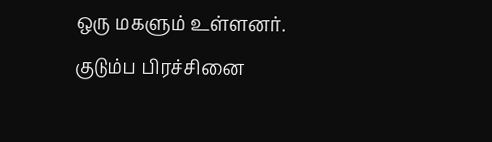ஒரு மகளும் உள்ளனர். குடும்ப பிரச்சினை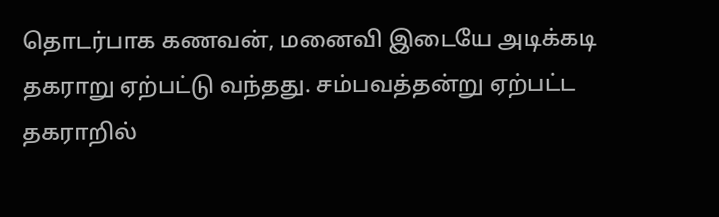தொடர்பாக கணவன், மனைவி இடையே அடிக்கடி தகராறு ஏற்பட்டு வந்தது. சம்பவத்தன்று ஏற்பட்ட தகராறில்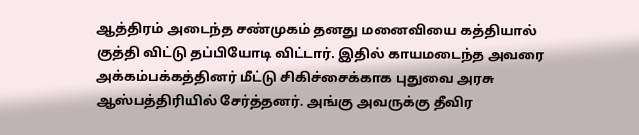ஆத்திரம் அடைந்த சண்முகம் தனது மனைவியை கத்தியால் குத்தி விட்டு தப்பியோடி விட்டார். இதில் காயமடைந்த அவரை அக்கம்பக்கத்தினர் மீட்டு சிகிச்சைக்காக புதுவை அரசு ஆஸ்பத்திரியில் சேர்த்தனர். அங்கு அவருக்கு தீவிர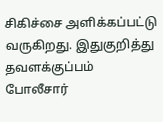சிகிச்சை அளிக்கப்பட்டு வருகிறது. இதுகுறித்து தவளக்குப்பம் போலீசார்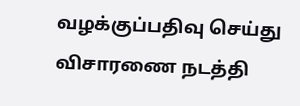வழக்குப்பதிவு செய்து விசாரணை நடத்தி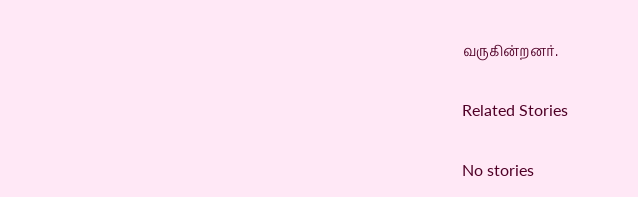வருகின்றனர்.

Related Stories

No stories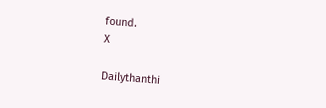found.
X

Dailythanthi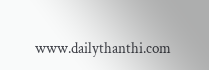www.dailythanthi.com